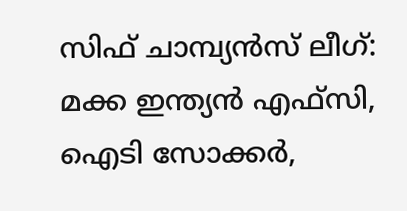സിഫ് ചാമ്പ്യന്‍സ് ലീഗ്: മക്ക ഇന്ത്യന്‍ എഫ്‌സി, ഐടി സോക്കര്‍,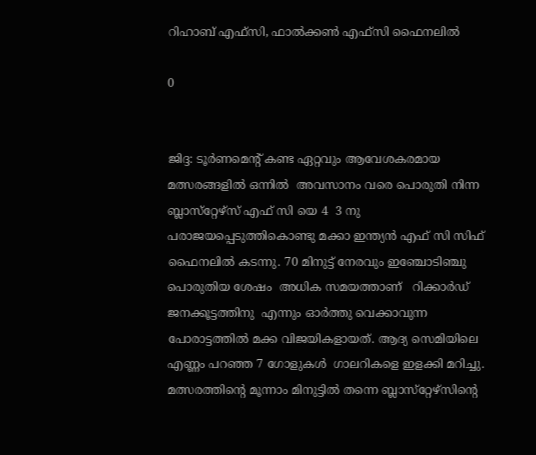റിഹാബ് എഫ്‌സി, ഫാല്‍ക്കണ്‍ എഫ്‌സി ഫൈനലില്‍

0


ജിദ്ദ: ടൂര്‍ണമെന്റ് കണ്ട ഏറ്റവും ആവേശകരമായ മത്സരങ്ങളില്‍ ഒന്നില്‍  അവസാനം വരെ പൊരുതി നിന്ന ബ്ലാസ്‌റ്റേഴ്‌സ് എഫ് സി യെ 4  3 നു പരാജയപ്പെടുത്തികൊണ്ടു മക്കാ ഇന്ത്യന്‍ എഫ് സി സിഫ് ഫൈനലില്‍ കടന്നു. 70 മിനുട്ട് നേരവും ഇഞ്ചോടിഞ്ചു  പൊരുതിയ ശേഷം  അധിക സമയത്താണ്   റിക്കാര്‍ഡ് ജനക്കൂട്ടത്തിനു  എന്നും ഓര്‍ത്തു വെക്കാവുന്ന പോരാട്ടത്തില്‍ മക്ക വിജയികളായത്. ആദ്യ സെമിയിലെ എണ്ണം പറഞ്ഞ 7 ഗോളുകള്‍  ഗാലറികളെ ഇളക്കി മറിച്ചു.  മത്സരത്തിന്റെ മൂന്നാം മിനുട്ടില്‍ തന്നെ ബ്ലാസ്‌റ്റേഴ്‌സിന്റെ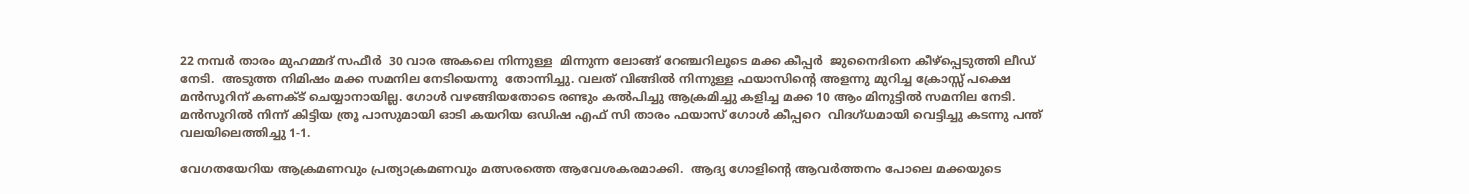22 നമ്പര്‍ താരം മുഹമ്മദ് സഫീര്‍  30 വാര അകലെ നിന്നുള്ള  മിന്നുന്ന ലോങ്ങ് റേഞ്ചറിലൂടെ മക്ക കീപ്പര്‍  ജുനൈദിനെ കീഴ്‌പ്പെടുത്തി ലീഡ് നേടി.  അടുത്ത നിമിഷം മക്ക സമനില നേടിയെന്നു  തോന്നിച്ചു. വലത് വിങ്ങില്‍ നിന്നുള്ള ഫയാസിന്റെ അളന്നു മുറിച്ച ക്രോസ്സ് പക്ഷെ  മന്‍സൂറിന് കണക്ട് ചെയ്യാനായില്ല. ഗോള്‍ വഴങ്ങിയതോടെ രണ്ടും കല്‍പിച്ചു ആക്രമിച്ചു കളിച്ച മക്ക 10 ആം മിനുട്ടില്‍ സമനില നേടി.  മന്‍സൂറില്‍ നിന്ന് കിട്ടിയ ത്രൂ പാസുമായി ഓടി കയറിയ ഒഡിഷ എഫ് സി താരം ഫയാസ് ഗോള്‍ കീപ്പറെ  വിദഗ്ധമായി വെട്ടിച്ചു കടന്നു പന്ത് വലയിലെത്തിച്ചു 1-1.

വേഗതയേറിയ ആക്രമണവും പ്രത്യാക്രമണവും മത്സരത്തെ ആവേശകരമാക്കി.  ആദ്യ ഗോളിന്റെ ആവര്‍ത്തനം പോലെ മക്കയുടെ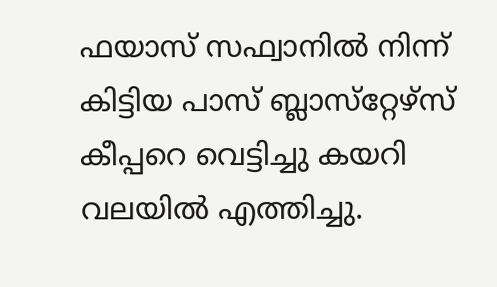ഫയാസ് സഫ്വാനില്‍ നിന്ന് കിട്ടിയ പാസ് ബ്ലാസ്‌റ്റേഴ്‌സ് കീപ്പറെ വെട്ടിച്ചു കയറി വലയില്‍ എത്തിച്ചു.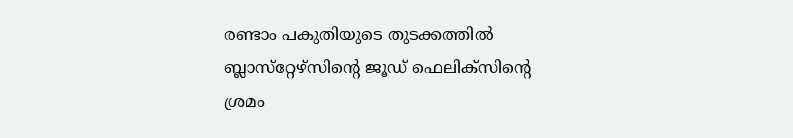രണ്ടാം പകുതിയുടെ തുടക്കത്തില്‍ ബ്ലാസ്‌റ്റേഴ്‌സിന്റെ ജൂഡ് ഫെലിക്‌സിന്റെ ശ്രമം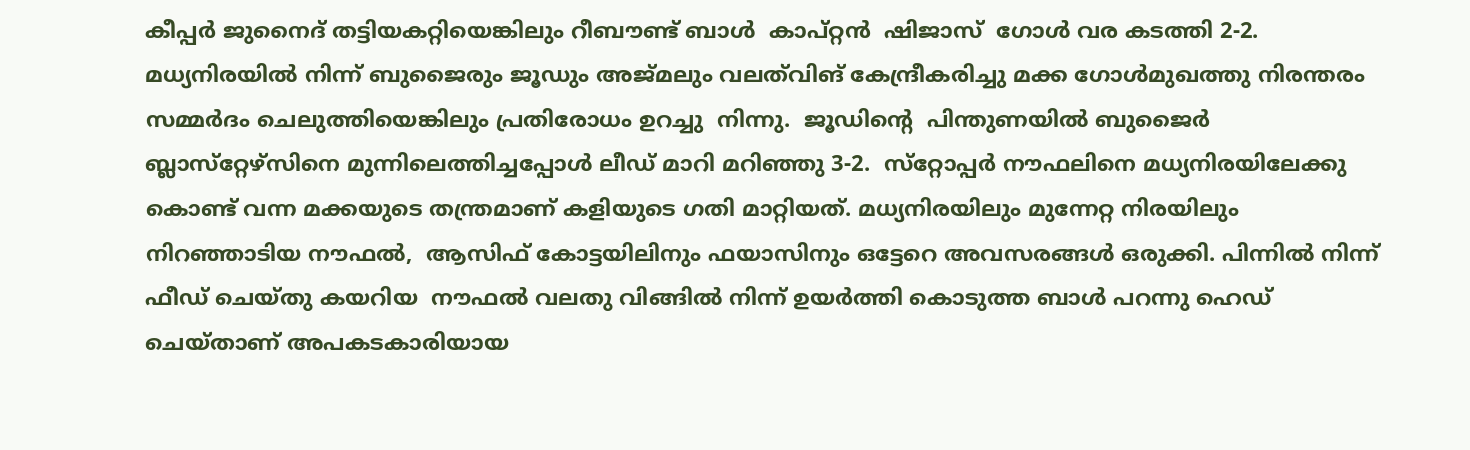കീപ്പര്‍ ജുനൈദ് തട്ടിയകറ്റിയെങ്കിലും റീബൗണ്ട് ബാള്‍  കാപ്റ്റന്‍  ഷിജാസ്  ഗോള്‍ വര കടത്തി 2-2. മധ്യനിരയില്‍ നിന്ന് ബുജൈരും ജൂഡും അജ്മലും വലത്‌വിങ് കേന്ദ്രീകരിച്ചു മക്ക ഗോള്‍മുഖത്തു നിരന്തരം സമ്മര്‍ദം ചെലുത്തിയെങ്കിലും പ്രതിരോധം ഉറച്ചു  നിന്നു.  ജൂഡിന്റെ  പിന്തുണയില്‍ ബുജൈര്‍ ബ്ലാസ്‌റ്റേഴ്‌സിനെ മുന്നിലെത്തിച്ചപ്പോള്‍ ലീഡ് മാറി മറിഞ്ഞു 3-2.  സ്‌റ്റോപ്പര്‍ നൗഫലിനെ മധ്യനിരയിലേക്കു കൊണ്ട് വന്ന മക്കയുടെ തന്ത്രമാണ് കളിയുടെ ഗതി മാറ്റിയത്. മധ്യനിരയിലും മുന്നേറ്റ നിരയിലും നിറഞ്ഞാടിയ നൗഫല്‍,  ആസിഫ് കോട്ടയിലിനും ഫയാസിനും ഒട്ടേറെ അവസരങ്ങള്‍ ഒരുക്കി. പിന്നില്‍ നിന്ന് ഫീഡ് ചെയ്തു കയറിയ  നൗഫല്‍ വലതു വിങ്ങില്‍ നിന്ന് ഉയര്‍ത്തി കൊടുത്ത ബാള്‍ പറന്നു ഹെഡ് ചെയ്താണ് അപകടകാരിയായ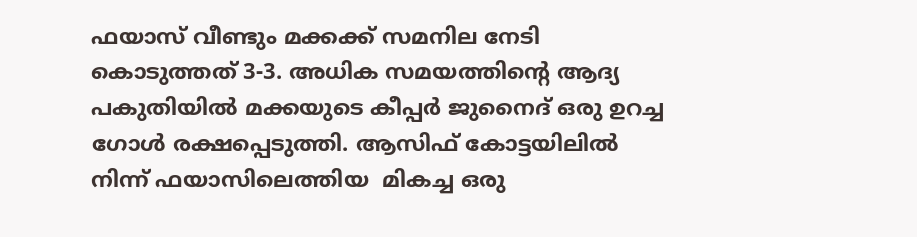ഫയാസ് വീണ്ടും മക്കക്ക് സമനില നേടി കൊടുത്തത് 3-3. അധിക സമയത്തിന്റെ ആദ്യ പകുതിയില്‍ മക്കയുടെ കീപ്പര്‍ ജുനൈദ് ഒരു ഉറച്ച ഗോള്‍ രക്ഷപ്പെടുത്തി. ആസിഫ് കോട്ടയിലില്‍ നിന്ന് ഫയാസിലെത്തിയ  മികച്ച ഒരു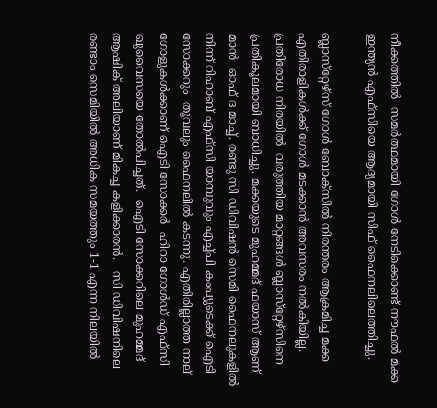നീക്കത്തില്‍  സമര്‍ത്ഥമായി ഗോള്‍ നേടിക്കൊണ്ട് നൗഫല്‍ മക്ക ഇന്ത്യന്‍ എഫ്‌സിയെ ആദ്യമായി സിഫ് ഫൈനലിലെത്തിച്ചു.

ബ്ലാസ്‌റ്റേഴ്‌സ് ഗോള്‍ ബോക്‌സില്‍ നിരന്തരം ആക്രമിച്ച മക്ക എതിരാളികള്‍ക്ക് ഗോള്‍ മടക്കാന്‍ അവസരം നല്‍കിയില്ല. പ്രതിരോധ നിരയില്‍  വരുത്തിയ മാറ്റങ്ങള്‍ ബ്ലാസ്‌റ്റേഴ്‌സിനെ പ്രതികൂലമായി ബാധിച്ചു. മക്കയുടെ മുഹമ്മദ് ഫയാസ് ആണ് മാന്‍  ഓഫ് ദ മാച്ച്. രണ്ടു സി ഡിവിഷന്‍ സെമി ഫൈനലുകളില്‍ നിന്ന് റിഹാബ് എഫ്‌സി യാമ്പുവും എച്ച്പി കംപ്യുടെക്ക് ഐടി സോക്കറും  തൂവലും ഫൈനലില്‍ കടന്നു. എതിരില്ലാത്ത നാല് ഗോളുകള്‍ക്കാണ് ഐടി സോക്കര്‍  ഹിറാ ഗോള്‍ഡ് എഫ്‌സി ഖുവൈസയെ തോല്‍പിച്ചത്.  ഐടി സോക്കറിലെ മുഹമ്മദ് ആഷിക് അലിയാണ് മികച്ച കളിക്കാരന്‍.   സി ഡിവിഷനിലെ രണ്ടാം സെമിയില്‍ അധിക സമയത്തും 1-1 എന്ന നിലയില്‍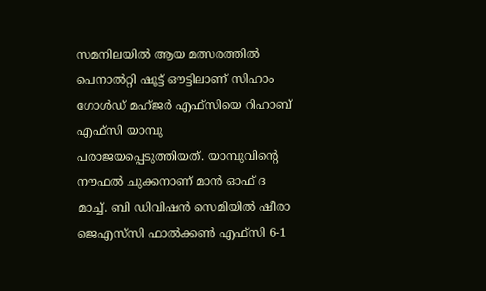സമനിലയില്‍ ആയ മത്സരത്തില്‍ പെനാല്‍റ്റി ഷൂട്ട് ഔട്ടിലാണ് സിഹാം ഗോള്‍ഡ് മഹ്ജര്‍ എഫ്‌സിയെ റിഹാബ് എഫ്‌സി യാമ്പു പരാജയപ്പെടുത്തിയത്. യാമ്പുവിന്റെ നൗഫല്‍ ചുക്കനാണ് മാന്‍ ഓഫ് ദ മാച്ച്. ബി ഡിവിഷന്‍ സെമിയില്‍ ഷീരാ ജെഎസ്‌സി ഫാല്‍ക്കണ്‍ എഫ്‌സി 6-1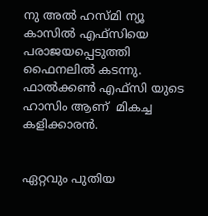നു അല്‍ ഹസ്മി ന്യൂ കാസില്‍ എഫ്‌സിയെ പരാജയപ്പെടുത്തി ഫൈനലില്‍ കടന്നു.  ഫാല്‍ക്കണ്‍ എഫ്‌സി യുടെ ഹാസിം ആണ്  മികച്ച കളിക്കാരന്‍.


ഏറ്റവും പുതിയ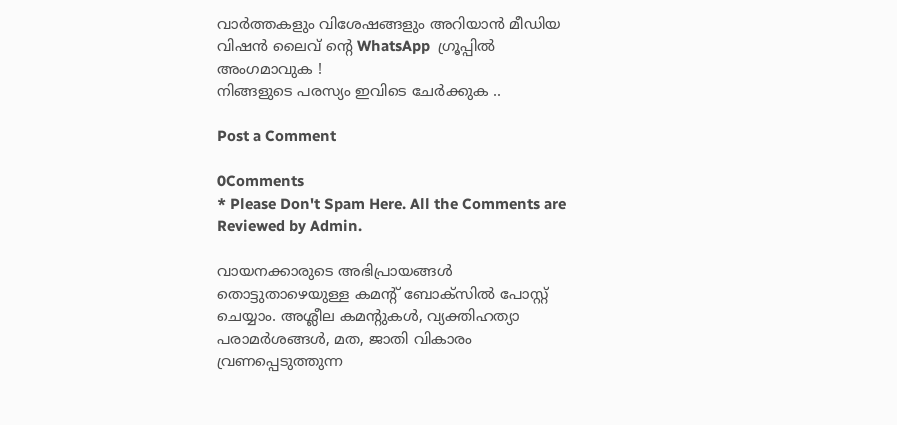വാർത്തകളും വിശേഷങ്ങളും അറിയാൻ മീഡിയ വിഷൻ ലൈവ് ന്റെ WhatsApp  ഗ്രൂപ്പിൽ അംഗമാവുക !
നിങ്ങളുടെ പരസ്യം ഇവിടെ ചേർക്കുക ..

Post a Comment

0Comments
* Please Don't Spam Here. All the Comments are Reviewed by Admin.

വായനക്കാരുടെ അഭിപ്രായങ്ങള്‍ തൊട്ടുതാഴെയുള്ള കമന്റ് ബോക്‌സില്‍ പോസ്റ്റ് ചെയ്യാം. അശ്ലീല കമന്റുകള്‍, വ്യക്തിഹത്യാ പരാമര്‍ശങ്ങള്‍, മത, ജാതി വികാരം വ്രണപ്പെടുത്തുന്ന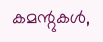കമന്റുകള്‍,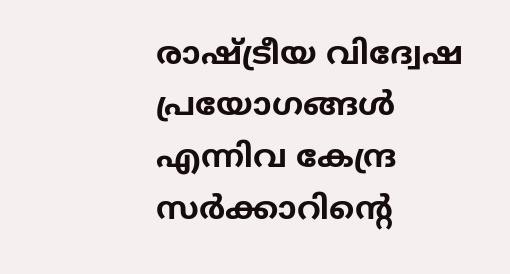രാഷ്ട്രീയ വിദ്വേഷ പ്രയോഗങ്ങള്‍ എന്നിവ കേന്ദ്ര സര്‍ക്കാറിന്റെ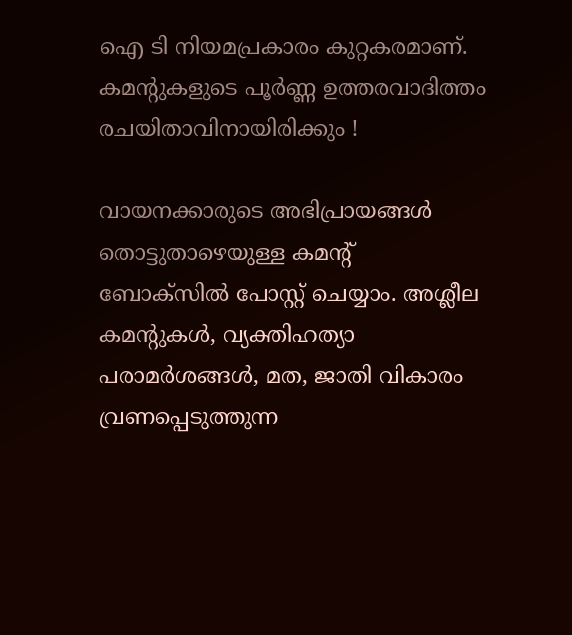ഐ ടി നിയമപ്രകാരം കുറ്റകരമാണ്. കമന്റുകളുടെ പൂര്‍ണ്ണ ഉത്തരവാദിത്തം രചയിതാവിനായിരിക്കും !

വായനക്കാരുടെ അഭിപ്രായങ്ങള്‍ തൊട്ടുതാഴെയുള്ള കമന്റ് ബോക്‌സില്‍ പോസ്റ്റ് ചെയ്യാം. അശ്ലീല കമന്റുകള്‍, വ്യക്തിഹത്യാ പരാമര്‍ശങ്ങള്‍, മത, ജാതി വികാരം വ്രണപ്പെടുത്തുന്ന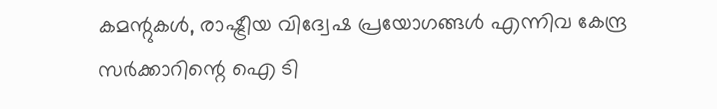കമന്റുകള്‍, രാഷ്ട്രീയ വിദ്വേഷ പ്രയോഗങ്ങള്‍ എന്നിവ കേന്ദ്ര സര്‍ക്കാറിന്റെ ഐ ടി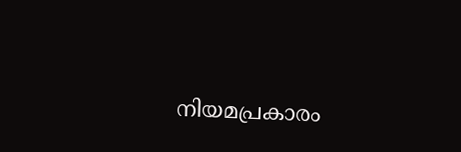നിയമപ്രകാരം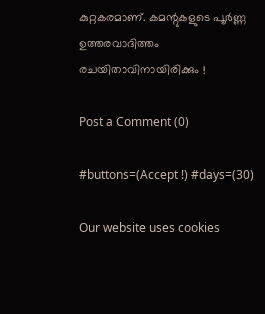കുറ്റകരമാണ്. കമന്റുകളുടെ പൂര്‍ണ്ണ ഉത്തരവാദിത്തം രചയിതാവിനായിരിക്കും !

Post a Comment (0)

#buttons=(Accept !) #days=(30)

Our website uses cookies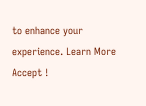to enhance your experience. Learn More
Accept !